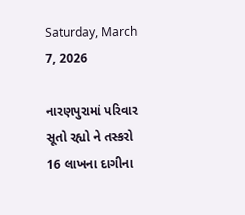Saturday, March 7, 2026

નારણપુરામાં પરિવાર સૂતો રહ્યો ને તસ્કરો 16 લાખના દાગીના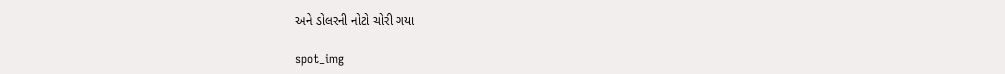અને ડોલરની નોટો ચોરી ગયા

spot_img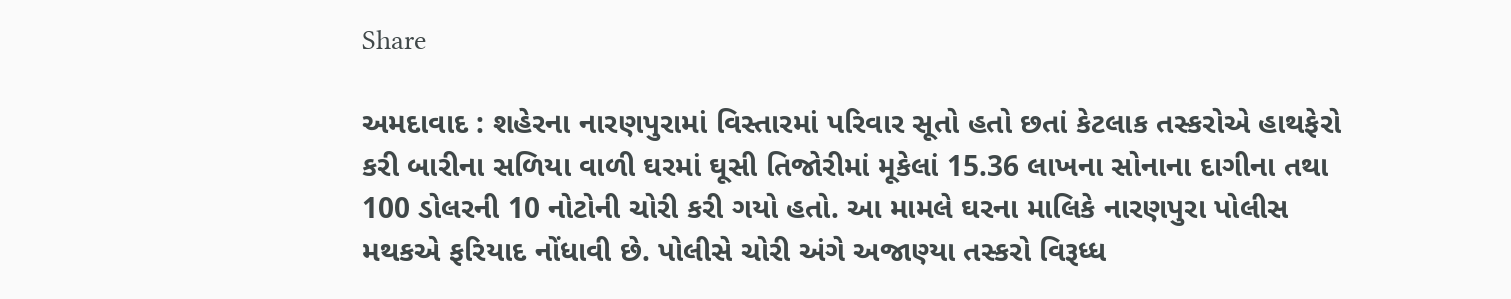Share

અમદાવાદ : શહેરના નારણપુરામાં વિસ્તારમાં પરિવાર સૂતો હતો છતાં કેટલાક તસ્કરોએ હાથફેરો કરી બારીના સળિયા વાળી ઘરમાં ઘૂસી તિજોરીમાં મૂકેલાં 15.36 લાખના સોનાના દાગીના તથા 100 ડોલરની 10 નોટોની ચોરી કરી ગયો હતો. આ મામલે ઘરના માલિકે નારણપુરા પોલીસ મથકએ ફરિયાદ નોંધાવી છે. પોલીસે ચોરી અંગે અજાણ્યા તસ્કરો વિરૂધ્ધ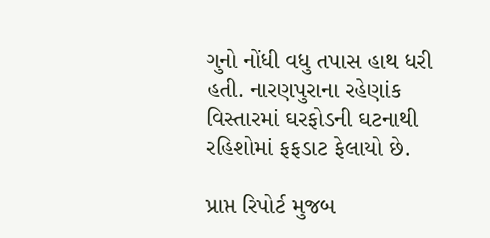ગુનો નોંધી વધુ તપાસ હાથ ધરી હતી. નારણપુરાના રહેણાંક વિસ્તારમાં ઘરફોડની ઘટનાથી રહિશોમાં ફફડાટ ફેલાયો છે.

પ્રાપ્ત રિપોર્ટ મુજબ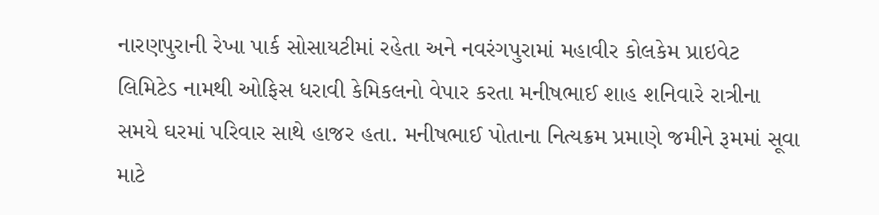નારણપુરાની રેખા પાર્ક સોસાયટીમાં રહેતા અને નવરંગપુરામાં મહાવીર કોલકેમ પ્રાઇવેટ લિમિટેડ નામથી ઓફિસ ધરાવી કેમિકલનો વેપાર કરતા મનીષભાઈ શાહ શનિવારે રાત્રીના સમયે ઘરમાં પરિવાર સાથે હાજર હતા. મનીષભાઈ પોતાના નિત્યક્રમ પ્રમાણે જમીને રૂમમાં સૂવા માટે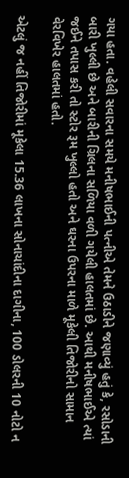ગયા હતા. વહેલી સવારના સમયે મનીષભાઈની પત્નીએ તેમને ઉઠાડીને જણાવ્યું હતું કે, રસોડાની બારી ખુલ્લી છે અને બારીની ગ્રિલના સળિયા વળી ગયેલી હાલતમાં છે. આથી મનીષભાઈએ ત્યાં જઈને તપાસ કરી તો સ્ટોર રૂમ ખુલ્લો હતો અને ઘરના ઉપરના માળે મૂકેલી તિજોરીનો સામાન વેરવિખેર હાલતમાં હતો.

એટલું જ નહીં તિજોરીમાં મૂકેલા 15.36 લાખના સોનાચાંદીના દાગીના, 100 ડોલરની 10 નોટો ન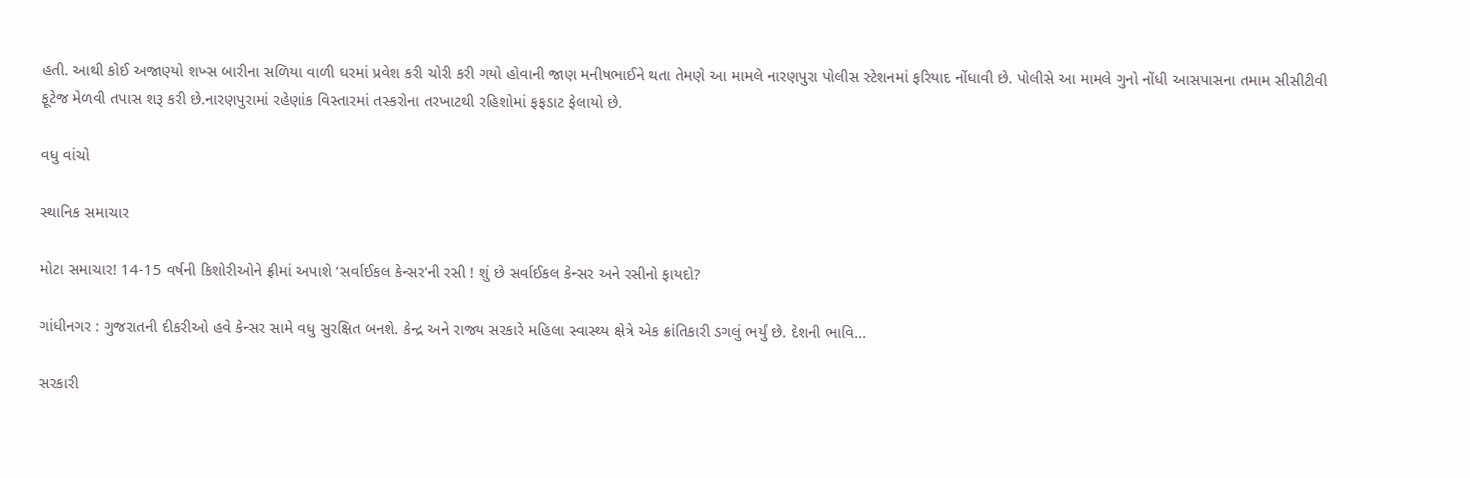હતી. આથી કોઈ અજાણ્યો શખ્સ બારીના સળિયા વાળી ઘરમાં પ્રવેશ કરી ચોરી કરી ગયો હોવાની જાણ મનીષભાઈને થતા તેમણે આ મામલે નારણપુરા પોલીસ સ્ટેશનમાં ફરિયાદ નોંધાવી છે. પોલીસે આ મામલે ગુનો નોંધી આસપાસના તમામ સીસીટીવી ફૂટેજ મેળવી તપાસ શરૂ કરી છે.નારણપુરામાં રહેણાંક વિસ્તારમાં તસ્કરોના તરખાટથી રહિશોમાં ફફડાટ ફેલાયો છે.

વધુ વાંચો

સ્થાનિક સમાચાર

મોટા સમાચાર! 14-15 વર્ષની કિશોરીઓને ફ્રીમાં અપાશે ‘સર્વાઈકલ કેન્સર’ની રસી ! શું છે સર્વાઈકલ કેન્સર અને રસીનો ફાયદો?

ગાંધીનગર : ગુજરાતની દીકરીઓ હવે કેન્સર સામે વધુ સુરક્ષિત બનશે. કેન્દ્ર અને રાજ્ય સરકારે મહિલા સ્વાસ્થ્ય ક્ષેત્રે એક ક્રાંતિકારી ડગલું ભર્યું છે. દેશની ભાવિ...

સરકારી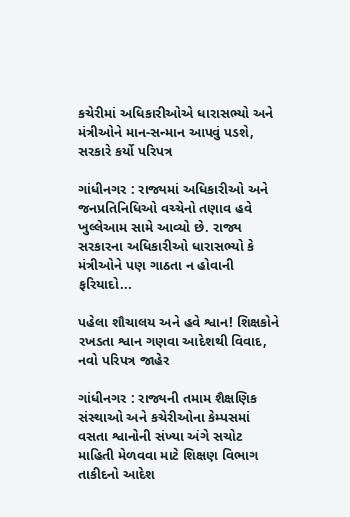કચેરીમાં અધિકારીઓએ ધારાસભ્યો અને મંત્રીઓને માન-સન્માન આપવું પડશે, સરકારે કર્યો પરિપત્ર

ગાંધીનગર : રાજ્યમાં અધિકારીઓ અને જનપ્રતિનિધિઓ વચ્ચેનો તણાવ હવે ખુલ્લેઆમ સામે આવ્યો છે. રાજ્ય સરકારના અધિકારીઓ ધારાસભ્યો કે મંત્રીઓને પણ ગાઠતા ન હોવાની ફરિયાદો...

પહેલા શૌચાલય અને હવે શ્વાન! શિક્ષકોને રખડતા શ્વાન ગણવા આદેશથી વિવાદ, નવો પરિપત્ર જાહેર

ગાંધીનગર : રાજ્યની તમામ શૈક્ષણિક સંસ્થાઓ અને કચેરીઓના કેમ્પસમાં વસતા શ્વાનોની સંખ્યા અંગે સચોટ માહિતી મેળવવા માટે શિક્ષણ વિભાગ તાકીદનો આદેશ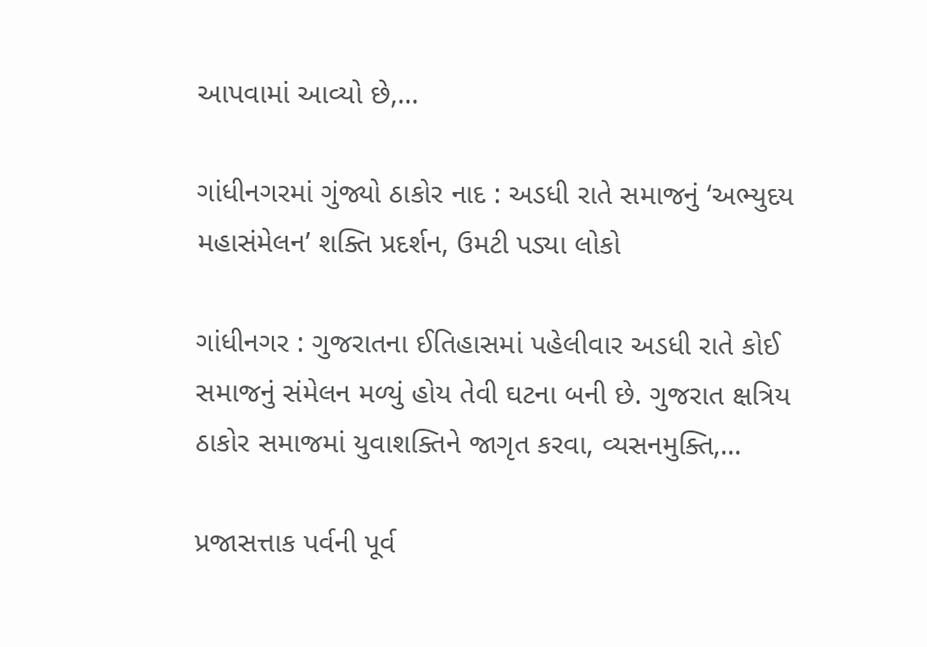આપવામાં આવ્યો છે,...

ગાંધીનગરમાં ગુંજ્યો ઠાકોર નાદ : અડધી રાતે સમાજનું ‘અભ્યુદય મહાસંમેલન’ શક્તિ પ્રદર્શન, ઉમટી પડ્યા લોકો

ગાંધીનગર : ગુજરાતના ઈતિહાસમાં પહેલીવાર અડધી રાતે કોઈ સમાજનું સંમેલન મળ્યું હોય તેવી ઘટના બની છે. ગુજરાત ક્ષત્રિય ઠાકોર સમાજમાં યુવાશક્તિને જાગૃત કરવા, વ્યસનમુક્તિ,...

પ્રજાસત્તાક પર્વની પૂર્વ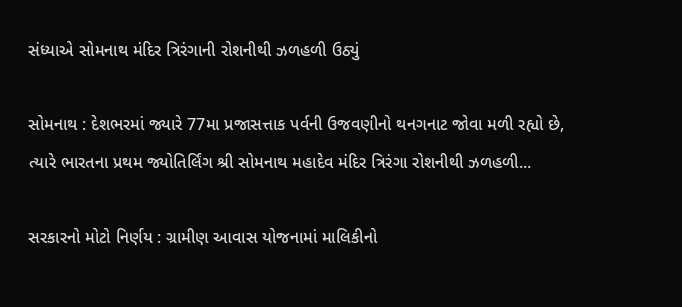સંધ્યાએ સોમનાથ મંદિર ત્રિરંગાની રોશનીથી ઝળહળી ઉઠ્યું

સોમનાથ : દેશભરમાં જ્યારે 77મા પ્રજાસત્તાક પર્વની ઉજવણીનો થનગનાટ જોવા મળી રહ્યો છે, ત્યારે ભારતના પ્રથમ જ્યોતિર્લિંગ શ્રી સોમનાથ મહાદેવ મંદિર ત્રિરંગા રોશનીથી ઝળહળી...

સરકારનો મોટો નિર્ણય : ગ્રામીણ આવાસ યોજનામાં માલિકીનો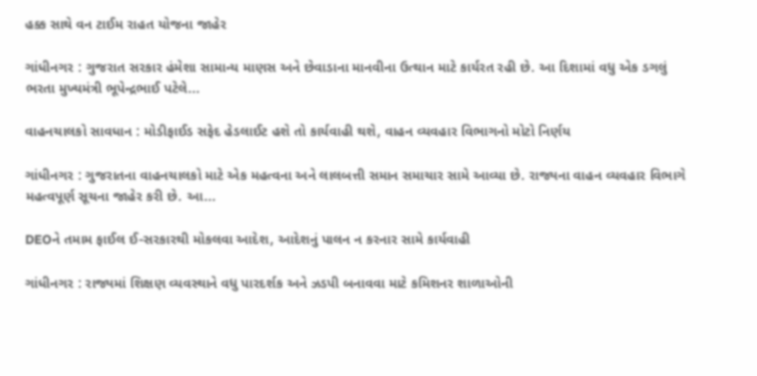હક્ક સાથે વન ટાઈમ રાહત યોજના જાહેર

ગાંધીનગર : ગુજરાત સરકાર હંમેશા સામાન્ય માણસ અને છેવાડાના માનવીના ઉત્થાન માટે કાર્યરત રહી છે. આ દિશામાં વધુ એક ડગલું ભરતા મુખ્યમંત્રી ભૂપેન્દ્રભાઈ પટેલે...

વાહનચાલકો સાવધાન : મોડીફાઈડ સફેદ હેડલાઈટ હશે તો કાર્યવાહી થશે, વાહન વ્યવહાર વિભાગનો મોટો નિર્ણય

ગાંધીનગર : ગુજરાતના વાહનચાલકો માટે એક મહત્વના અને લાલબત્તી સમાન સમાચાર સામે આવ્યા છે. રાજ્યના વાહન વ્યવહાર વિભાગે મહત્વપૂર્ણ સૂચના જાહેર કરી છે. આ...

DEOને તમામ ફાઈલ ઈ-સરકારથી મોકલવા આદેશ, આદેશનું પાલન ન કરનાર સામે કાર્યવાહી

ગાંધીનગર : રાજ્યમાં શિક્ષણ વ્યવસ્થાને વધુ પારદર્શક અને ઝડપી બનાવવા માટે કમિશનર શાળાઓની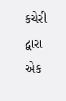કચેરી દ્વારા એક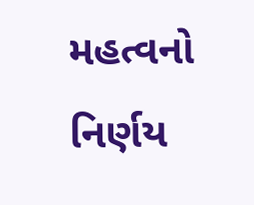મહત્વનો નિર્ણય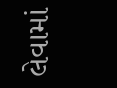લેવામાં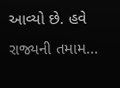આવ્યો છે. હવે રાજ્યની તમામ...